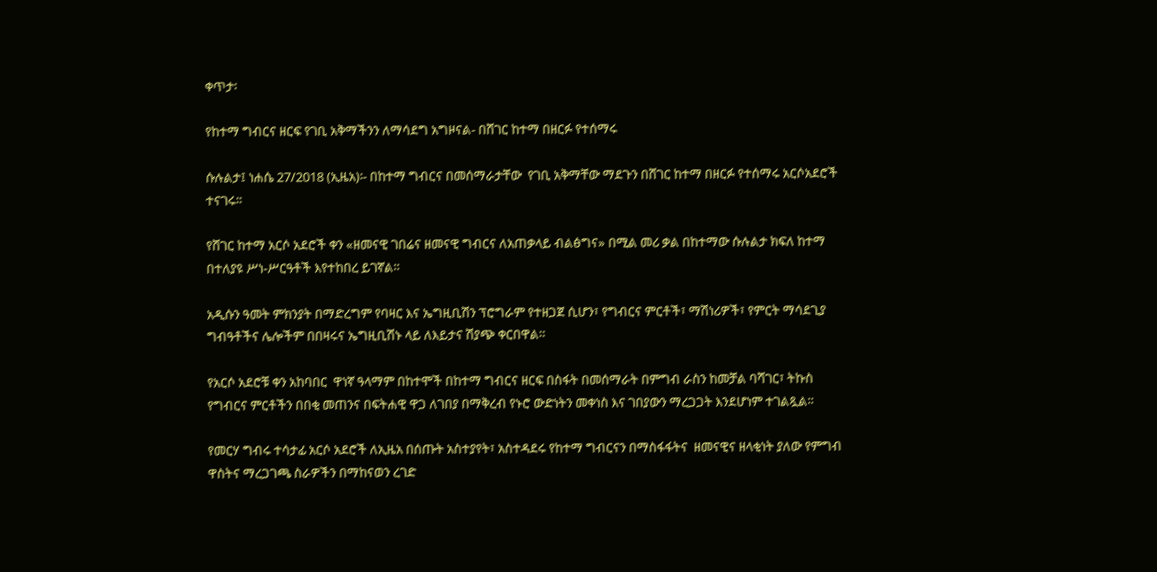ቀጥታ፡

የከተማ ግብርና ዘርፍ የገቢ አቅማችንን ለማሳደግ አግዞናል- በሸገር ከተማ በዘርፉ የተሰማሩ

ሱሉልታ፤ ነሐሴ 27/2018 (ኢዜአ)፡- በከተማ ግብርና በመሰማራታቸው  የገቢ አቅማቸው ማደጉን በሸገር ከተማ በዘርፉ የተሰማሩ አርሶአደሮች ተናገሩ፡፡

የሸገር ከተማ አርሶ አደሮች ቀን «ዘመናዊ ገበሬና ዘመናዊ ግብርና ለአጠቃላይ ብልፅግና» በሚል መሪ ቃል በከተማው ሱሉልታ ክፍለ ከተማ በተለያዩ ሥነ-ሥርዓቶች እየተከበረ ይገኛል።

አዲሱን ዓመት ምክንያት በማድረግም የባዛር እና ኤግዚቢሽን ፕሮግራም የተዘጋጀ ሲሆን፣ የግብርና ምርቶች፣ ማሽነሪዎች፣ የምርት ማሳደጊያ ግብዓቶችና ሌሎችም በበዛሩና ኤግዚቢሽኑ ላይ ለእይታና ሽያጭ ቀርበዋል።

የአርሶ አደሮቹ ቀን አከባበር  ዋነኛ ዓላማም በከተሞች በከተማ ግብርና ዘርፍ በስፋት በመሰማራት በምግብ ራስን ከመቻል ባሻገር፣ ትኩስ የግብርና ምርቶችን በበቂ መጠንና በፍትሐዊ ዋጋ ለገበያ በማቅረብ የኑሮ ውድነትን መቀነስ እና ገበያውን ማረጋጋት እንደሆነም ተገልጿል።

የመርሃ ግብሩ ተሳታፊ አርሶ አደሮች ለኢዜአ በሰጡት አስተያየት፣ አስተዳደሩ የከተማ ግብርናን በማስፋፋትና  ዘመናዊና ዘላቂነት ያለው የምግብ ዋስትና ማረጋገጫ ስራዎችን በማከናወን ረገድ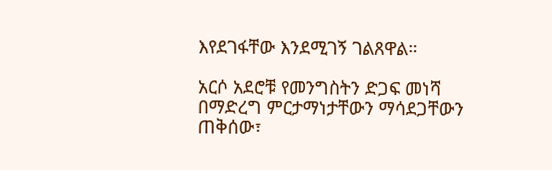እየደገፋቸው እንደሚገኝ ገልጸዋል።

አርሶ አደሮቹ የመንግስትን ድጋፍ መነሻ በማድረግ ምርታማነታቸውን ማሳደጋቸውን ጠቅሰው፣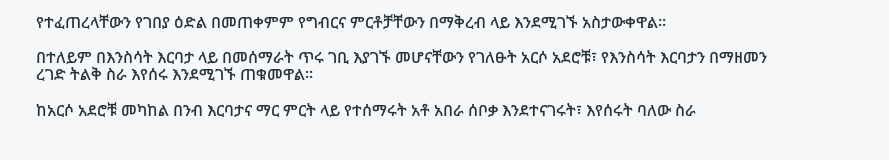የተፈጠረላቸውን የገበያ ዕድል በመጠቀምም የግብርና ምርቶቻቸውን በማቅረብ ላይ እንደሚገኙ አስታውቀዋል።

በተለይም በእንስሳት እርባታ ላይ በመሰማራት ጥሩ ገቢ እያገኙ መሆናቸውን የገለፁት አርሶ አደሮቹ፣ የእንስሳት እርባታን በማዘመን ረገድ ትልቅ ስራ እየሰሩ እንደሚገኙ ጠቁመዋል።

ከአርሶ አደሮቹ መካከል በንብ እርባታና ማር ምርት ላይ የተሰማሩት አቶ አበራ ሰቦቃ እንደተናገሩት፣ እየሰሩት ባለው ስራ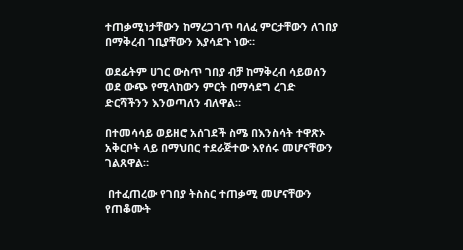ተጠቃሚነታቸውን ከማረጋገጥ ባለፈ ምርታቸውን ለገበያ በማቅረብ ገቢያቸውን እያሳደጉ ነው።

ወደፊትም ሀገር ውስጥ ገበያ ብቻ ከማቅረብ ሳይወሰን ወደ ውጭ የሚላከውን ምርት በማሳደግ ረገድ ድርሻችንን እንወጣለን ብለዋል።

በተመሳሳይ ወይዘሮ አሰገደች ስሜ በእንስሳት ተዋጽኦ አቅርቦት ላይ በማህበር ተደራጅተው እየሰሩ መሆናቸውን ገልጸዋል።

 በተፈጠረው የገበያ ትስስር ተጠቃሚ መሆናቸውን የጠቆሙት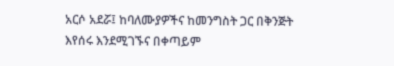አርሶ አደሯ፤ ከባለሙያዎችና ከመንግስት ጋር በቅንጅት እየሰሩ እንደሚገኙና በቀጣይም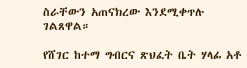ስራቸውን አጠናክረው እንደሚቀጥሉ ገልጸዋል።

የሸገር ከተማ ግብርና ጽህፈት ቤት ሃላፊ አቶ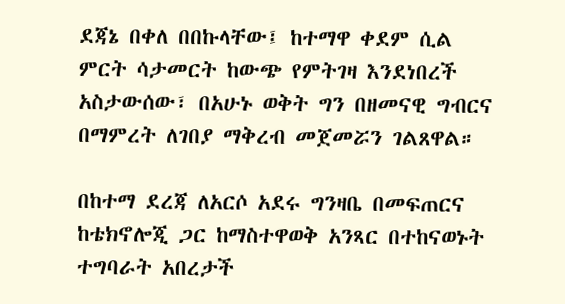ደጃኔ በቀለ በበኩላቸው፤ ከተማዋ ቀደም ሲል ምርት ሳታመርት ከውጭ የምትገዛ እንደነበረች አስታውሰው፣ በአሁኑ ወቅት ግን በዘመናዊ ግብርና በማምረት ለገበያ ማቅረብ መጀመሯን ገልጸዋል።

በከተማ ደረጃ ለአርሶ አደሩ ግንዛቤ በመፍጠርና ከቴክኖሎጂ ጋር ከማስተዋወቅ አንጻር በተከናወኑት ተግባራት አበረታች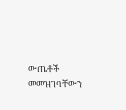ውጤቶች መመዝገባቸውን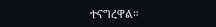ተናግረዋል።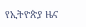የኢትዮጵያ ዜና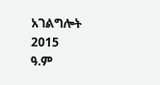አገልግሎት
2015
ዓ.ም